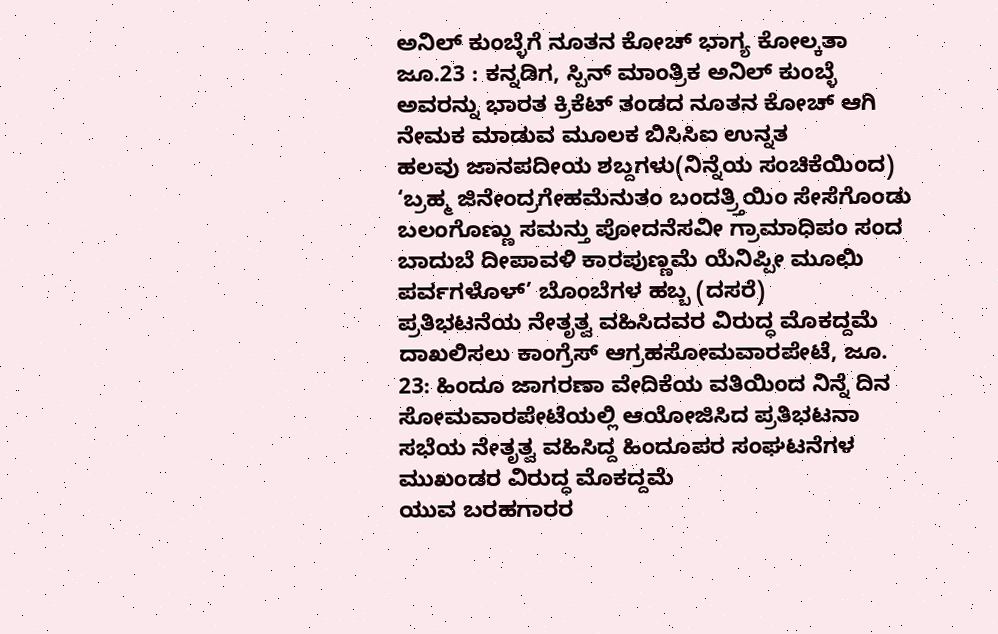ಅನಿಲ್ ಕುಂಬ್ಳೆಗೆ ನೂತನ ಕೋಚ್ ಭಾಗ್ಯ ಕೋಲ್ಕತಾ ಜೂ.23 : ಕನ್ನಡಿಗ, ಸ್ಪಿನ್ ಮಾಂತ್ರಿಕ ಅನಿಲ್ ಕುಂಬ್ಳೆ ಅವರನ್ನು ಭಾರತ ಕ್ರಿಕೆಟ್ ತಂಡದ ನೂತನ ಕೋಚ್ ಆಗಿ ನೇಮಕ ಮಾಡುವ ಮೂಲಕ ಬಿಸಿಸಿಐ ಉನ್ನತ
ಹಲವು ಜಾನಪದೀಯ ಶಬ್ದಗಳು(ನಿನ್ನೆಯ ಸಂಚಿಕೆಯಿಂದ) ‘ಬ್ರಹ್ಮ ಜಿನೇಂದ್ರಗೇಹಮೆನುತಂ ಬಂದತ್ರ್ತಿಯಿಂ ಸೇಸೆಗೊಂಡು ಬಲಂಗೊಣ್ಣು ಸಮನ್ತು ಪೋದನೆಸವೀ ಗ್ರಾಮಾಧಿಪಂ ಸಂದ ಬಾದುಬೆ ದೀಪಾವಳಿ ಕಾರಪುಣ್ಣಮೆ ಯೆನಿಪ್ಪೀ ಮೂಛಿು ಪರ್ವಗಳೊಳ್’ ಬೊಂಬೆಗಳ ಹಬ್ಬ (ದಸರೆ)
ಪ್ರತಿಭಟನೆಯ ನೇತೃತ್ವ ವಹಿಸಿದವರ ವಿರುದ್ಧ ಮೊಕದ್ದಮೆ ದಾಖಲಿಸಲು ಕಾಂಗ್ರೆಸ್ ಆಗ್ರಹಸೋಮವಾರಪೇಟೆ, ಜೂ. 23: ಹಿಂದೂ ಜಾಗರಣಾ ವೇದಿಕೆಯ ವತಿಯಿಂದ ನಿನ್ನೆ ದಿನ ಸೋಮವಾರಪೇಟೆಯಲ್ಲಿ ಆಯೋಜಿಸಿದ ಪ್ರತಿಭಟನಾ ಸಭೆಯ ನೇತೃತ್ವ ವಹಿಸಿದ್ದ ಹಿಂದೂಪರ ಸಂಘಟನೆಗಳ ಮುಖಂಡರ ವಿರುದ್ಧ ಮೊಕದ್ದಮೆ
ಯುವ ಬರಹಗಾರರ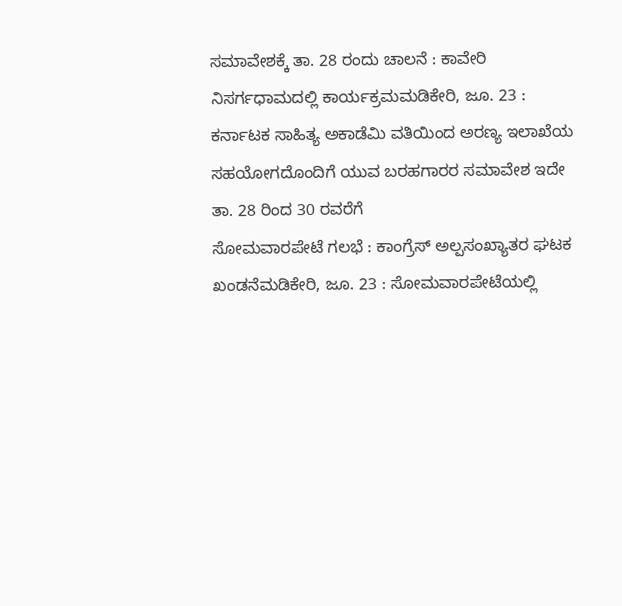ಸಮಾವೇಶಕ್ಕೆ ತಾ. 28 ರಂದು ಚಾಲನೆ : ಕಾವೇರಿ ನಿಸರ್ಗಧಾಮದಲ್ಲಿ ಕಾರ್ಯಕ್ರಮಮಡಿಕೇರಿ, ಜೂ. 23 : ಕರ್ನಾಟಕ ಸಾಹಿತ್ಯ ಅಕಾಡೆಮಿ ವತಿಯಿಂದ ಅರಣ್ಯ ಇಲಾಖೆಯ ಸಹಯೋಗದೊಂದಿಗೆ ಯುವ ಬರಹಗಾರರ ಸಮಾವೇಶ ಇದೇ ತಾ. 28 ರಿಂದ 30 ರವರೆಗೆ
ಸೋಮವಾರಪೇಟೆ ಗಲಭೆ : ಕಾಂಗ್ರೆಸ್ ಅಲ್ಪಸಂಖ್ಯಾತರ ಘಟಕ ಖಂಡನೆಮಡಿಕೇರಿ, ಜೂ. 23 : ಸೋಮವಾರಪೇಟೆಯಲ್ಲಿ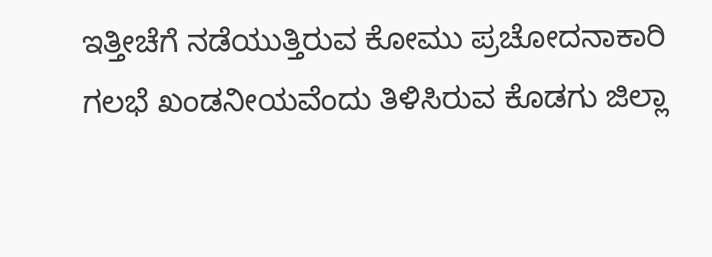ಇತ್ತೀಚೆಗೆ ನಡೆಯುತ್ತಿರುವ ಕೋಮು ಪ್ರಚೋದನಾಕಾರಿ ಗಲಭೆ ಖಂಡನೀಯವೆಂದು ತಿಳಿಸಿರುವ ಕೊಡಗು ಜಿಲ್ಲಾ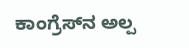ಕಾಂಗ್ರೆಸ್‍ನ ಅಲ್ಪ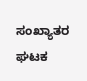ಸಂಖ್ಯಾತರ ಘಟಕ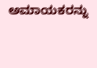ಅಮಾಯಕರನ್ನು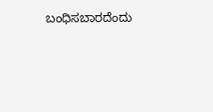ಬಂಧಿಸಬಾರದೆಂದು